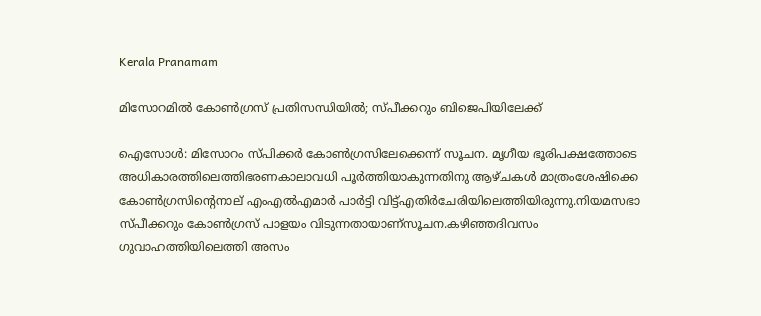Kerala Pranamam

മിസോറമില്‍ കോണ്‍ഗ്രസ് പ്രതിസന്ധിയില്‍; സ്പീക്കറും ബിജെപിയിലേക്ക്

ഐസോള്‍: മിസോറം സ്പിക്കര്‍ കോണ്‍ഗ്രസിലേക്കെന്ന് സൂചന. മൃഗീയ ഭൂരിപക്ഷത്തോടെ അധികാരത്തിലെത്തിഭരണകാലാവധി പൂര്‍ത്തിയാകുന്നതിനു ആഴ്ചകള്‍ മാത്രംശേഷിക്കെ കോണ്‍ഗ്രസിന്റെനാല് എംഎല്‍എമാര്‍ പാര്‍ട്ടി വിട്ട്എതിര്‍ചേരിയിലെത്തിയിരുന്നു.നിയമസഭാ സ്പീക്കറും കോണ്‍ഗ്രസ് പാളയം വിടുന്നതായാണ്‌സൂചന.കഴിഞ്ഞദിവസം ഗുവാഹത്തിയിലെത്തി അസം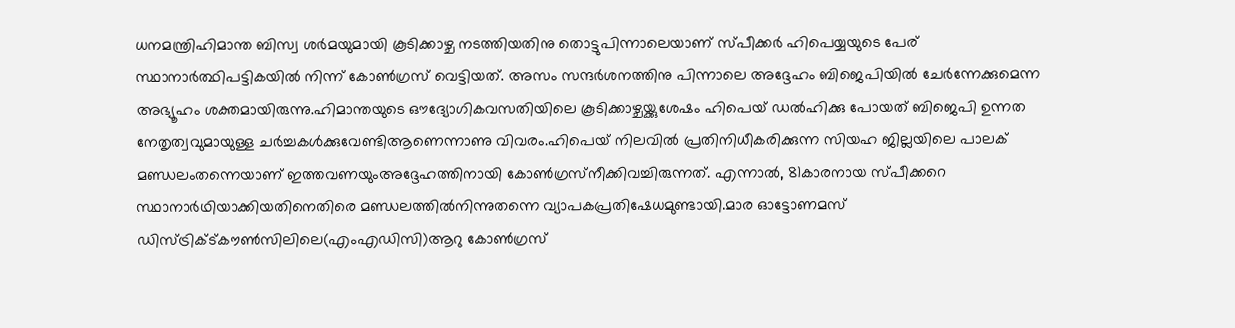ധനമന്ത്രിഹിമാന്ത ബിസ്വ ശര്‍മയുമായി കൂടിക്കാഴ്ച നടത്തിയതിനു തൊട്ടുപിന്നാലെയാണ് സ്പീക്കര്‍ ഹിപെയ്യയുടെ പേര് സ്ഥാനാര്‍ത്ഥിപട്ടികയില്‍ നിന്ന് കോണ്‍ഗ്രസ് വെട്ടിയത്. അസം സന്ദര്‍ശനത്തിനു പിന്നാലെ അദ്ദേഹം ബിജെപിയില്‍ ചേര്‍ന്നേക്കുമെന്ന
അഭ്യൂഹം ശക്തമായിരുന്നു.ഹിമാന്തയുടെ ഔദ്യോഗികവസതിയിലെ കൂടിക്കാഴ്ചയ്ക്കുശേഷം ഹിപെയ് ഡല്‍ഹിക്കു പോയത് ബിജെപി ഉന്നത നേതൃത്വവുമായുള്ള ചര്‍ച്ചകള്‍ക്കുവേണ്ടിആണെന്നാണു വിവരം.ഹിപെയ് നിലവില്‍ പ്രതിനിധീകരിക്കുന്ന സിയഹ ജില്ലയിലെ പാലക് മണ്ഡലംതന്നെയാണ് ഇത്തവണയുംഅദ്ദേഹത്തിനായി കോണ്‍ഗ്രസ്‌നീക്കിവച്ചിരുന്നത്. എന്നാല്‍, 81കാരനായ സ്പീക്കറെ സ്ഥാനാര്‍ഥിയാക്കിയതിനെതിരെ മണ്ഡലത്തില്‍നിന്നുതന്നെ വ്യാപകപ്രതിഷേധമുണ്ടായി.മാര ഓട്ടോണമസ് ഡിസ്ട്രിക്ട്കൗണ്‍സിലിലെ(എംഎഡിസി)ആറു കോണ്‍ഗ്രസ്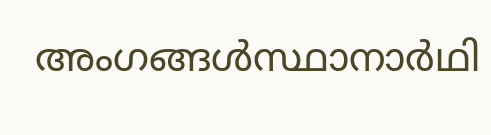അംഗങ്ങള്‍സ്ഥാനാര്‍ഥി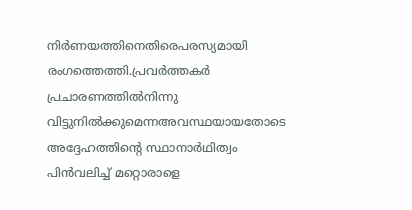നിര്‍ണയത്തിനെതിരെപരസ്യമായി രംഗത്തെത്തി.പ്രവര്‍ത്തകര്‍ പ്രചാരണത്തില്‍നിന്നു വിട്ടുനില്‍ക്കുമെന്നഅവസ്ഥയായതോടെ അദ്ദേഹത്തിന്റെ സ്ഥാനാര്‍ഥിത്വം പിന്‍വലിച്ച് മറ്റൊരാളെ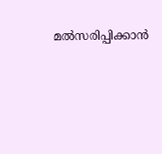മല്‍സരിപ്പിക്കാന്‍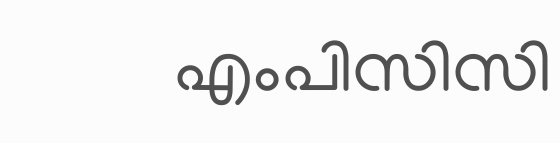എംപിസിസി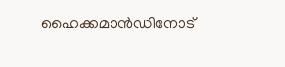ഹൈക്കമാന്‍ഡിനോട്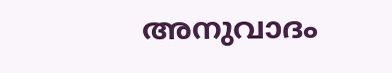അനുവാദം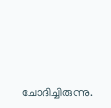ചോദിച്ചിരുന്നു.